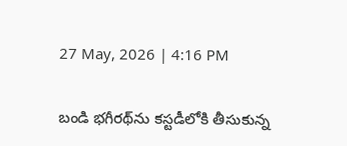27 May, 2026 | 4:16 PM

బండి భగీరథ్‌ను కస్టడీలోకి తీసుకున్న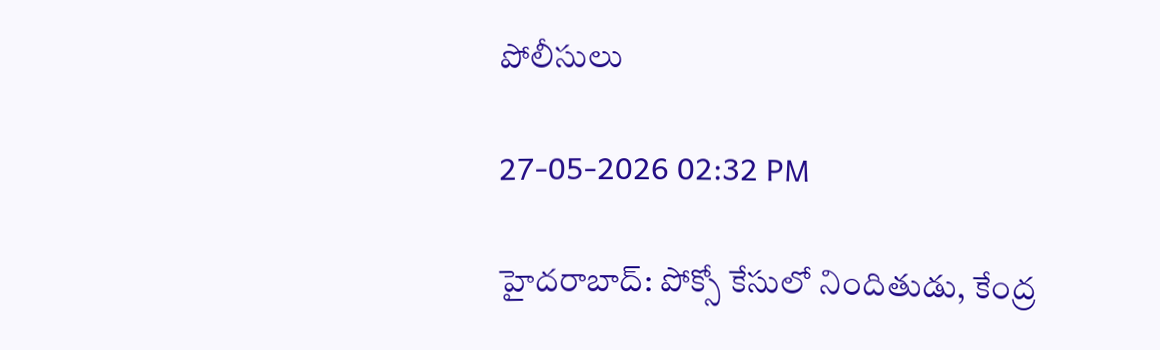పోలీసులు

27-05-2026 02:32 PM

హైదరాబాద్: పోక్సో కేసులో నిందితుడు, కేంద్ర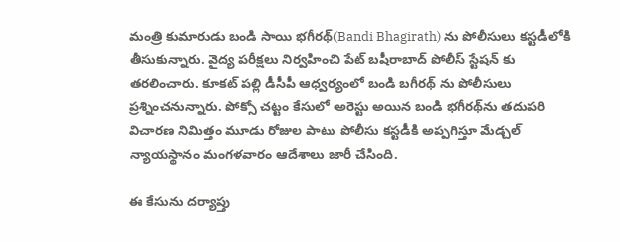మంత్రి కుమారుడు బండి సాయి భగీరథ్(Bandi Bhagirath) ను పోలీసులు కస్టడీలోకి తీసుకున్నారు. వైద్య పరీక్షలు నిర్వహించి పేట్ బషీరాబాద్ పోలీస్ స్టేషన్ కు తరలించారు. కూకట్ పల్లి డీసీపీ ఆధ్వర్యంలో బండి బగీరథ్ ను పోలీసులు ప్రశ్నించనున్నారు. పోక్సో చట్టం కేసులో అరెస్టు అయిన బండి భగీరథ్‌ను తదుపరి విచారణ నిమిత్తం మూడు రోజుల పాటు పోలీసు కస్టడీకి అప్పగిస్తూ మేడ్చల్ న్యాయస్థానం మంగళవారం ఆదేశాలు జారీ చేసింది.

ఈ కేసును దర్యాప్తు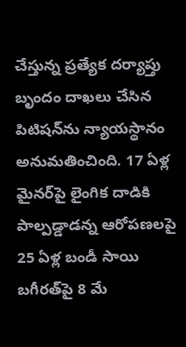చేస్తున్న ప్రత్యేక దర్యాప్తు బృందం దాఖలు చేసిన పిటిషన్‌ను న్యాయస్థానం అనుమతించింది. 17 ఏళ్ల మైనర్‌పై లైంగిక దాడికి పాల్పడ్డాడన్న ఆరోపణలపై 25 ఏళ్ల బండీ సాయి బగీరత్‌పై 8 మే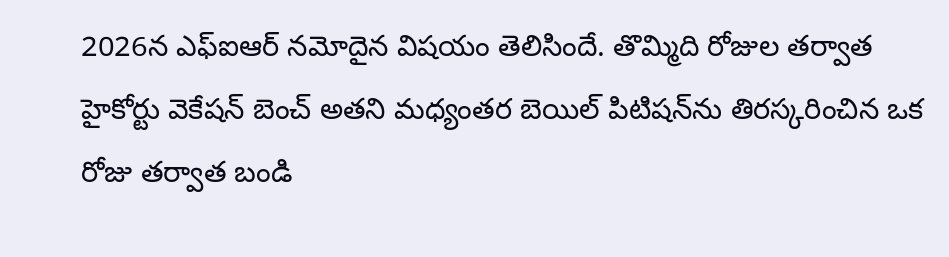2026న ఎఫ్ఐఆర్ నమోదైన విషయం తెలిసిందే. తొమ్మిది రోజుల తర్వాత హైకోర్టు వెకేషన్ బెంచ్ అతని మధ్యంతర బెయిల్ పిటిషన్‌ను తిరస్కరించిన ఒక రోజు తర్వాత బండి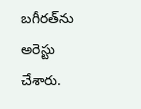బగీరత్‌ను అరెస్టు చేశారు.